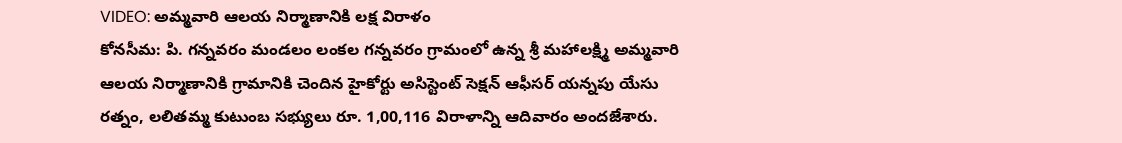VIDEO: అమ్మవారి ఆలయ నిర్మాణానికి లక్ష విరాళం
కోనసీమ: పి. గన్నవరం మండలం లంకల గన్నవరం గ్రామంలో ఉన్న శ్రీ మహాలక్ష్మి అమ్మవారి ఆలయ నిర్మాణానికి గ్రామానికి చెందిన హైకోర్టు అసిస్టెంట్ సెక్షన్ ఆఫీసర్ యన్నపు యేసు రత్నం, లలితమ్మ కుటుంబ సభ్యులు రూ. 1,00,116 విరాళాన్ని ఆదివారం అందజేశారు.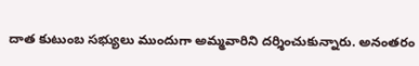దాత కుటుంబ సభ్యులు ముందుగా అమ్మవారిని దర్శించుకున్నారు. అనంతరం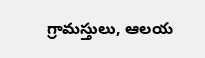గ్రామస్తులు, ఆలయ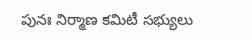పునః నిర్మాణ కమిటీ సభ్యులు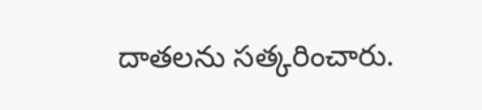దాతలను సత్కరించారు.